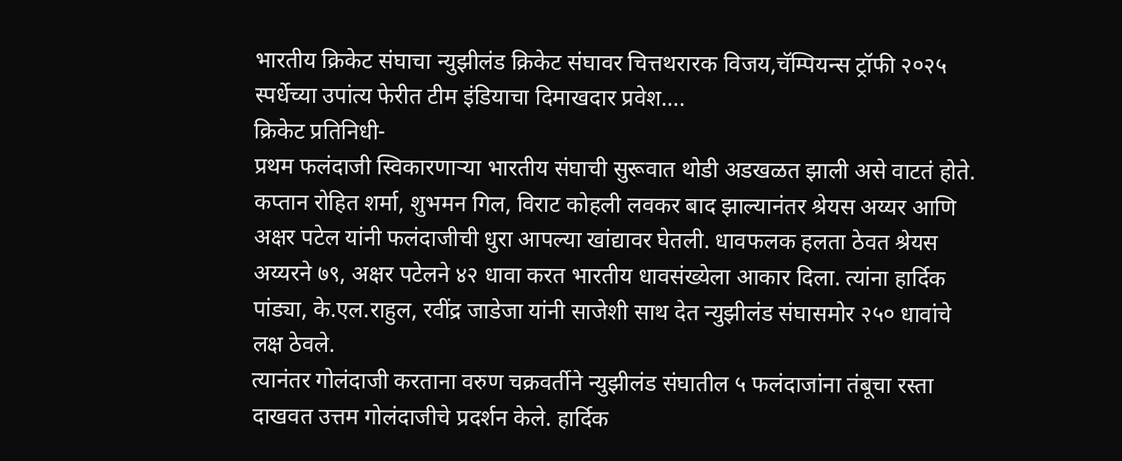भारतीय क्रिकेट संघाचा न्युझीलंड क्रिकेट संघावर चित्तथरारक विजय,चॅम्पियन्स ट्रॉफी २०२५ स्पर्धेच्या उपांत्य फेरीत टीम इंडियाचा दिमाखदार प्रवेश….
क्रिकेट प्रतिनिधी-
प्रथम फलंदाजी स्विकारणाऱ्या भारतीय संघाची सुरूवात थोडी अडखळत झाली असे वाटतं होते. कप्तान रोहित शर्मा, शुभमन गिल, विराट कोहली लवकर बाद झाल्यानंतर श्रेयस अय्यर आणि अक्षर पटेल यांनी फलंदाजीची धुरा आपल्या खांद्यावर घेतली. धावफलक हलता ठेवत श्रेयस अय्यरने ७९, अक्षर पटेलने ४२ धावा करत भारतीय धावसंख्येला आकार दिला. त्यांना हार्दिक पांड्या, के.एल.राहुल, रवींद्र जाडेजा यांनी साजेशी साथ देत न्युझीलंड संघासमोर २५० धावांचे लक्ष ठेवले.
त्यानंतर गोलंदाजी करताना वरुण चक्रवर्तीने न्युझीलंड संघातील ५ फलंदाजांना तंबूचा रस्ता दाखवत उत्तम गोलंदाजीचे प्रदर्शन केले. हार्दिक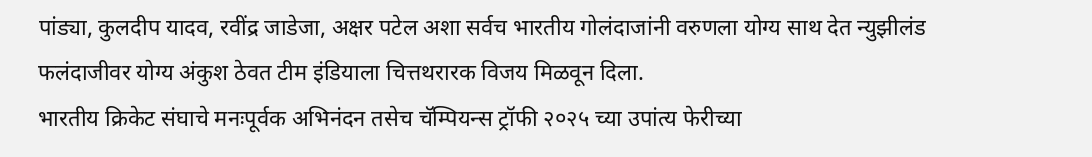पांड्या, कुलदीप यादव, रवींद्र जाडेजा, अक्षर पटेल अशा सर्वच भारतीय गोलंदाजांनी वरुणला योग्य साथ देत न्युझीलंड फलंदाजीवर योग्य अंकुश ठेवत टीम इंडियाला चित्तथरारक विजय मिळवून दिला.
भारतीय क्रिकेट संघाचे मनःपूर्वक अभिनंदन तसेच चॅम्पियन्स ट्रॉफी २०२५ च्या उपांत्य फेरीच्या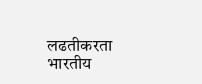लढतीकरता भारतीय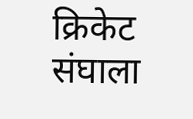क्रिकेट संघाला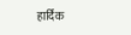हार्दिक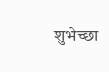शुभेच्छा